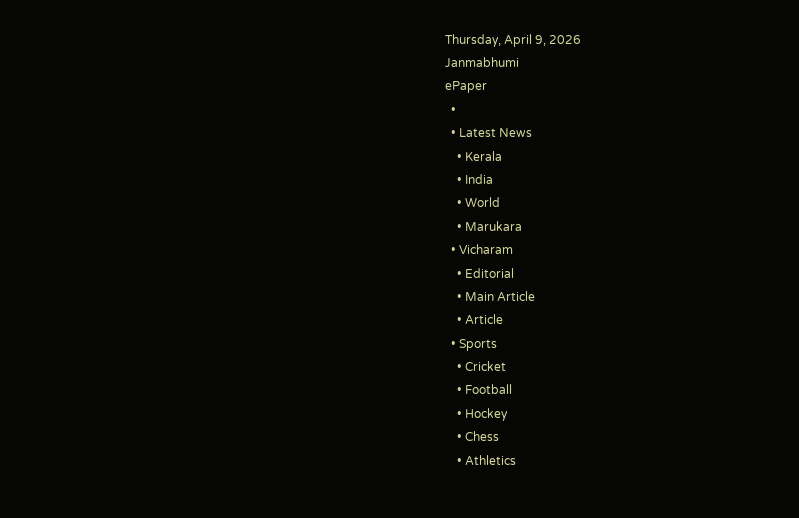Thursday, April 9, 2026
Janmabhumi
ePaper
  •
  • Latest News
    • Kerala
    • India
    • World
    • Marukara
  • Vicharam
    • Editorial
    • Main Article
    • Article
  • Sports
    • Cricket
    • Football
    • Hockey
    • Chess
    • Athletics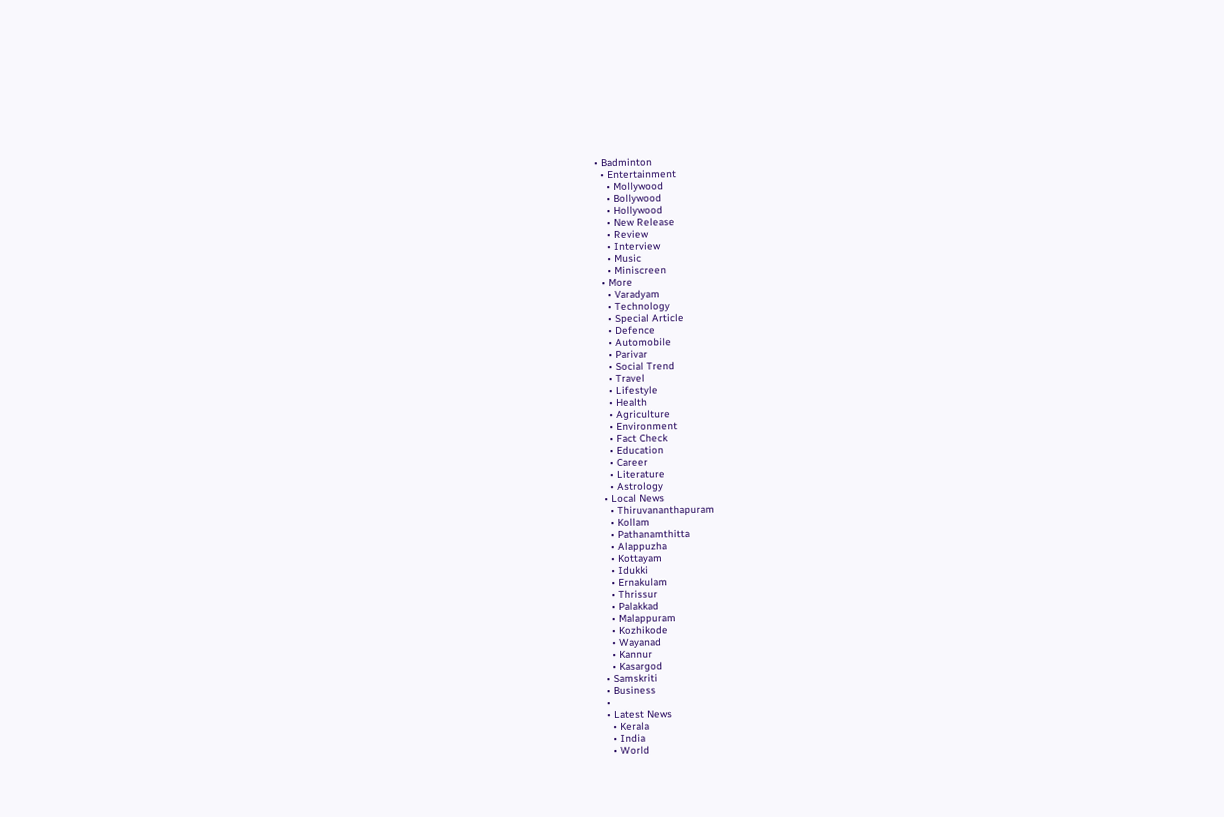• Badminton
  • Entertainment
    • Mollywood
    • Bollywood
    • Hollywood
    • New Release
    • Review
    • Interview
    • Music
    • Miniscreen
  • More
    • Varadyam
    • Technology
    • Special Article
    • Defence
    • Automobile
    • Parivar
    • Social Trend
    • Travel
    • Lifestyle
    • Health
    • Agriculture
    • Environment
    • Fact Check
    • Education
    • Career
    • Literature
    • Astrology
  • Local News
    • Thiruvananthapuram
    • Kollam
    • Pathanamthitta
    • Alappuzha
    • Kottayam
    • Idukki
    • Ernakulam
    • Thrissur
    • Palakkad
    • Malappuram
    • Kozhikode
    • Wayanad
    • Kannur
    • Kasargod
  • Samskriti
  • Business
  •
  • Latest News
    • Kerala
    • India
    • World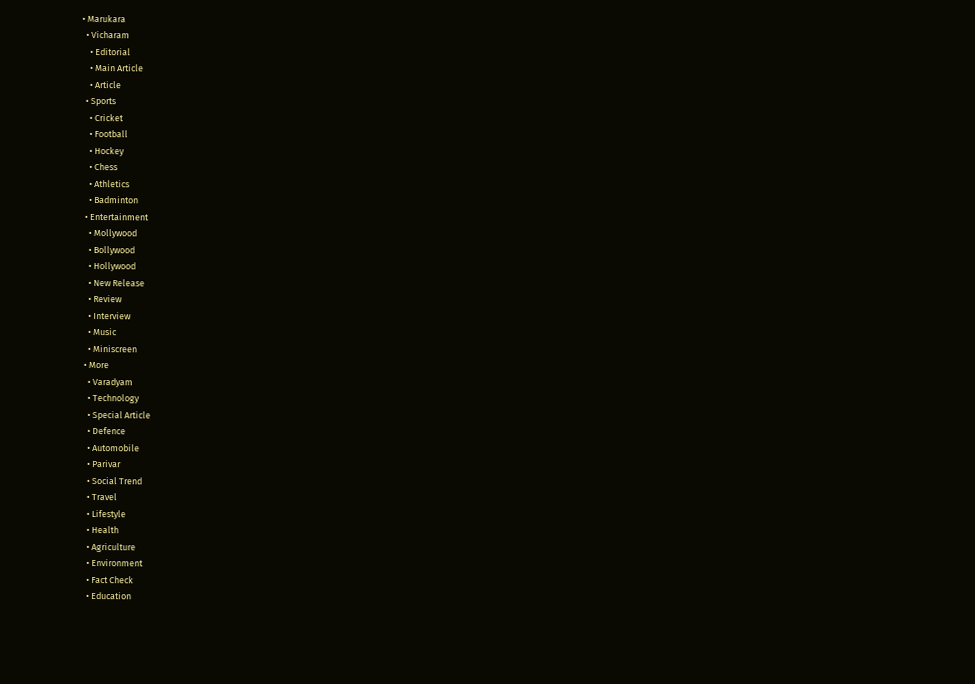• Marukara
  • Vicharam
    • Editorial
    • Main Article
    • Article
  • Sports
    • Cricket
    • Football
    • Hockey
    • Chess
    • Athletics
    • Badminton
  • Entertainment
    • Mollywood
    • Bollywood
    • Hollywood
    • New Release
    • Review
    • Interview
    • Music
    • Miniscreen
  • More
    • Varadyam
    • Technology
    • Special Article
    • Defence
    • Automobile
    • Parivar
    • Social Trend
    • Travel
    • Lifestyle
    • Health
    • Agriculture
    • Environment
    • Fact Check
    • Education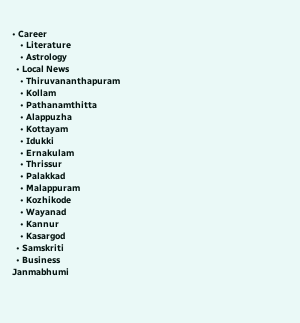• Career
    • Literature
    • Astrology
  • Local News
    • Thiruvananthapuram
    • Kollam
    • Pathanamthitta
    • Alappuzha
    • Kottayam
    • Idukki
    • Ernakulam
    • Thrissur
    • Palakkad
    • Malappuram
    • Kozhikode
    • Wayanad
    • Kannur
    • Kasargod
  • Samskriti
  • Business
Janmabhumi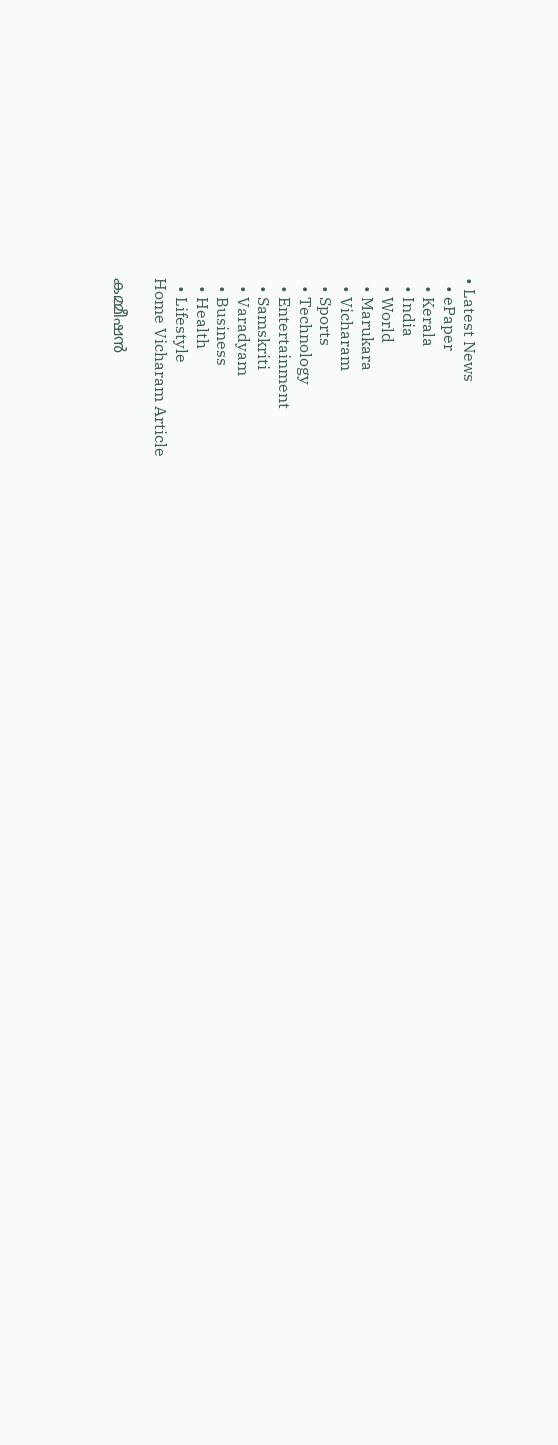• Latest News
  • ePaper
  • Kerala
  • India
  • World
  • Marukara
  • Vicharam
  • Sports
  • Technology
  • Entertainment
  • Samskriti
  • Varadyam
  • Business
  • Health
  • Lifestyle
Home Vicharam Article

കമ്മീഷന്‍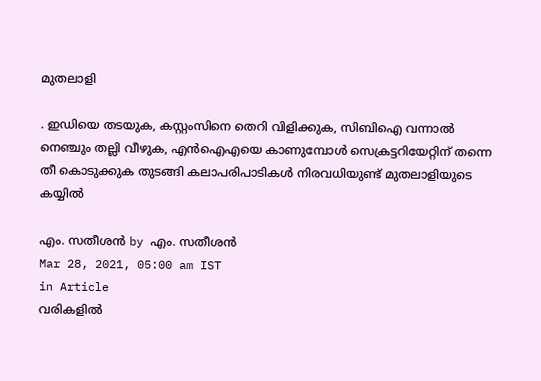മുതലാളി

. ഇഡിയെ തടയുക, കസ്റ്റംസിനെ തെറി വിളിക്കുക, സിബിഐ വന്നാല്‍ നെഞ്ചും തല്ലി വീഴുക, എന്‍ഐഎയെ കാണുമ്പോള്‍ സെക്രട്ടറിയേറ്റിന് തന്നെ തീ കൊടുക്കുക തുടങ്ങി കലാപരിപാടികള്‍ നിരവധിയുണ്ട് മുതലാളിയുടെ കയ്യില്‍

എം. സതീശന്‍ by എം. സതീശന്‍
Mar 28, 2021, 05:00 am IST
in Article
വരികളില്‍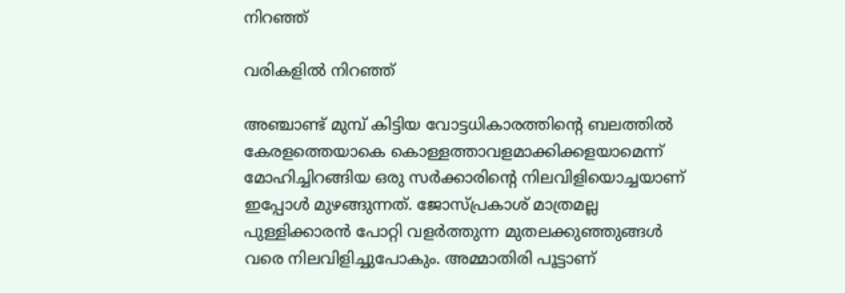നിറഞ്ഞ്

വരികളില്‍ നിറഞ്ഞ്

അഞ്ചാണ്ട് മുമ്പ് കിട്ടിയ വോട്ടധികാരത്തിന്റെ ബലത്തില്‍ കേരളത്തെയാകെ കൊള്ളത്താവളമാക്കിക്കളയാമെന്ന് മോഹിച്ചിറങ്ങിയ ഒരു സര്‍ക്കാരിന്റെ നിലവിളിയൊച്ചയാണ് ഇപ്പോള്‍ മുഴങ്ങുന്നത്. ജോസ്പ്രകാശ് മാത്രമല്ല പുള്ളിക്കാരന്‍ പോറ്റി വളര്‍ത്തുന്ന മുതലക്കുഞ്ഞുങ്ങള്‍ വരെ നിലവിളിച്ചുപോകും. അമ്മാതിരി പൂട്ടാണ്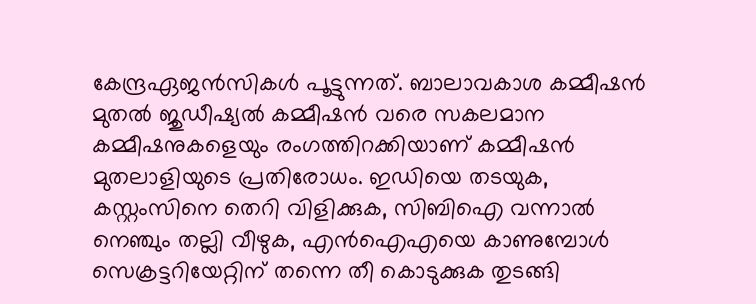കേന്ദ്രഏജന്‍സികള്‍ പൂട്ടുന്നത്. ബാലാവകാശ കമ്മീഷന്‍ മുതല്‍ ജുഡീഷ്യല്‍ കമ്മീഷന്‍ വരെ സകലമാന കമ്മീഷനുകളെയും രംഗത്തിറക്കിയാണ് കമ്മീഷന്‍ മുതലാളിയുടെ പ്രതിരോധം. ഇഡിയെ തടയുക, കസ്റ്റംസിനെ തെറി വിളിക്കുക, സിബിഐ വന്നാല്‍ നെഞ്ചും തല്ലി വീഴുക, എന്‍ഐഎയെ കാണുമ്പോള്‍ സെക്രട്ടറിയേറ്റിന് തന്നെ തീ കൊടുക്കുക തുടങ്ങി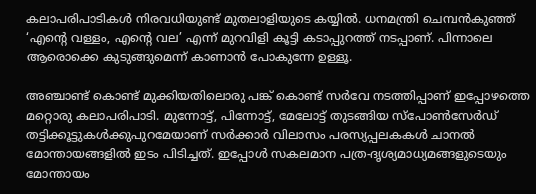കലാപരിപാടികള്‍ നിരവധിയുണ്ട് മുതലാളിയുടെ കയ്യില്‍. ധനമന്ത്രി ചെമ്പന്‍കുഞ്ഞ് ‘എന്റെ വള്ളം, എന്റെ വല’ എന്ന് മുറവിളി കൂട്ടി കടാപ്പുറത്ത് നടപ്പാണ്. പിന്നാലെ ആരൊക്കെ കുടുങ്ങുമെന്ന് കാണാന്‍ പോകുന്നേ ഉള്ളൂ.

അഞ്ചാണ്ട് കൊണ്ട് മുക്കിയതിലൊരു പങ്ക് കൊണ്ട് സര്‍വേ നടത്തിപ്പാണ് ഇപ്പോഴത്തെ മറ്റൊരു കലാപരിപാടി. മുന്നോട്ട്, പിന്നോട്ട്, മേലോട്ട് തുടങ്ങിയ സ്‌പോണ്‍സേര്‍ഡ് തട്ടിക്കൂട്ടുകള്‍ക്കുപുറമേയാണ് സര്‍ക്കാര്‍ വിലാസം പരസ്യപ്പലകകള്‍ ചാനല്‍ മോന്തായങ്ങളില്‍ ഇടം പിടിച്ചത്. ഇപ്പോള്‍ സകലമാന പത്ര-ദൃശ്യമാധ്യമങ്ങളുടെയും മോന്തായം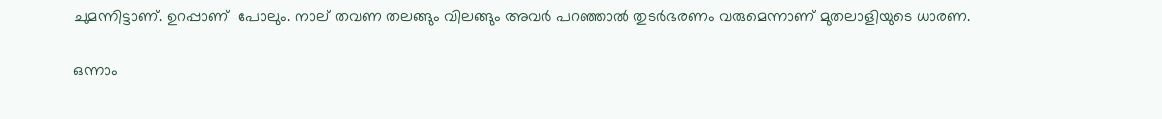ചുമന്നിട്ടാണ്. ഉറപ്പാണ്  പോലും. നാല് തവണ തലങ്ങും വിലങ്ങും അവര്‍ പറഞ്ഞാല്‍ തുടര്‍ഭരണം വരുമെന്നാണ് മുതലാളിയുടെ ധാരണ.

ഒന്നാം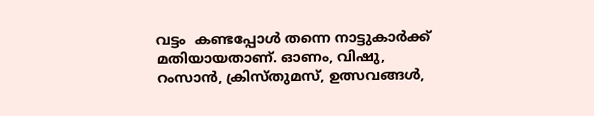വട്ടം  കണ്ടപ്പോള്‍ തന്നെ നാട്ടുകാര്‍ക്ക് മതിയായതാണ്. ഓണം, വിഷു, റംസാന്‍, ക്രിസ്തുമസ്, ഉത്സവങ്ങള്‍,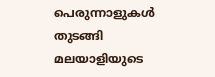പെരുന്നാളുകള്‍ തുടങ്ങി മലയാളിയുടെ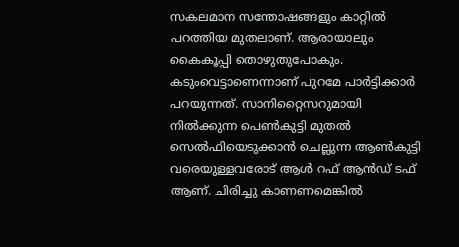സകലമാന സന്തോഷങ്ങളും കാറ്റില്‍ പറത്തിയ മുതലാണ്. ആരായാലും കൈകൂപ്പി തൊഴുതുപോകും. കടുംവെട്ടാണെന്നാണ് പുറമേ പാര്‍ട്ടിക്കാര്‍ പറയുന്നത്. സാനിറ്റൈസറുമായി നില്‍ക്കുന്ന പെണ്‍കുട്ടി മുതല്‍ സെല്‍ഫിയെടുക്കാന്‍ ചെല്ലുന്ന ആണ്‍കുട്ടി വരെയുള്ളവരോട് ആള്‍ റഫ് ആന്‍ഡ് ടഫ് ആണ്. ചിരിച്ചു കാണണമെങ്കില്‍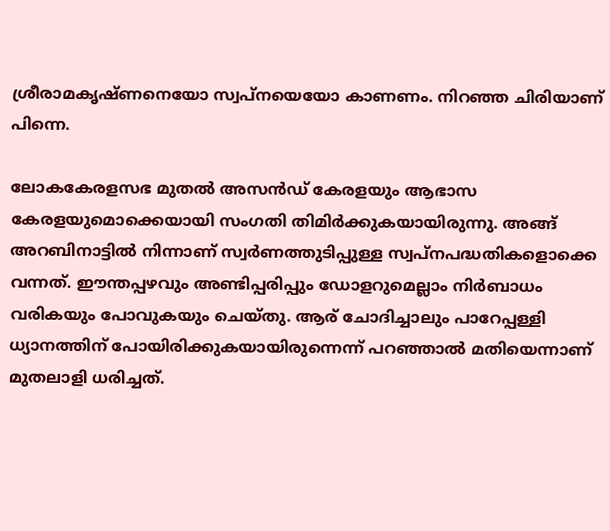ശ്രീരാമകൃഷ്ണനെയോ സ്വപ്‌നയെയോ കാണണം. നിറഞ്ഞ ചിരിയാണ് പിന്നെ.

ലോകകേരളസഭ മുതല്‍ അസന്‍ഡ് കേരളയും ആഭാസ കേരളയുമൊക്കെയായി സംഗതി തിമിര്‍ക്കുകയായിരുന്നു. അങ്ങ് അറബിനാട്ടില്‍ നിന്നാണ് സ്വര്‍ണത്തുടിപ്പുള്ള സ്വപ്‌നപദ്ധതികളൊക്കെ വന്നത്. ഈന്തപ്പഴവും അണ്ടിപ്പരിപ്പും ഡോളറുമെല്ലാം നിര്‍ബാധം വരികയും പോവുകയും ചെയ്തു. ആര് ചോദിച്ചാലും പാറേപ്പള്ളി ധ്യാനത്തിന് പോയിരിക്കുകയായിരുന്നെന്ന് പറഞ്ഞാല്‍ മതിയെന്നാണ് മുതലാളി ധരിച്ചത്.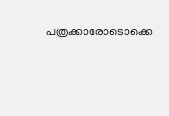പത്രക്കാരോടൊക്കെ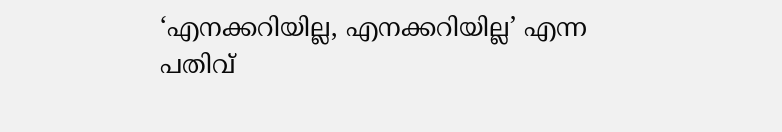‘എനക്കറിയില്ല, എനക്കറിയില്ല’ എന്ന പതിവ്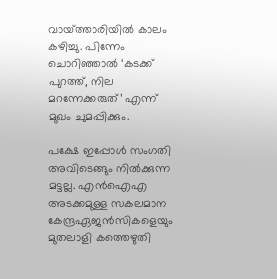വായ്‌ത്താരിയില്‍ കാലം കഴിച്ചു. പിന്നേം ചൊറിഞ്ഞാല്‍ ‘കടക്ക് പുറത്ത്, നില മറന്നേക്കരുത്’ എന്ന് മുഖം ചുമപ്പിക്കും.

പക്ഷേ ഇപ്പോള്‍ സംഗതി അവിടെങ്ങും നില്‍ക്കുന്ന മട്ടല്ല. എന്‍ഐഎ അടക്കമുള്ള സകലമാന കേന്ദ്രഏജന്‍സികളെയും മുതലാളി കത്തെഴുതി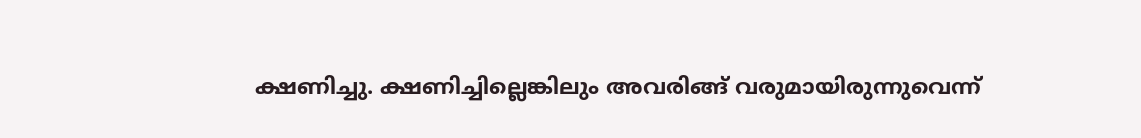ക്ഷണിച്ചു. ക്ഷണിച്ചില്ലെങ്കിലും അവരിങ്ങ് വരുമായിരുന്നുവെന്ന്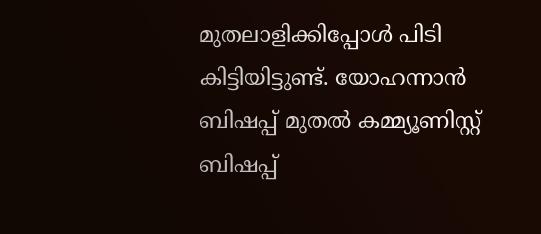മുതലാളിക്കിപ്പോള്‍ പിടി കിട്ടിയിട്ടുണ്ട്. യോഹന്നാന്‍ ബിഷപ്പ് മുതല്‍ കമ്മ്യൂണിസ്റ്റ് ബിഷപ്പ്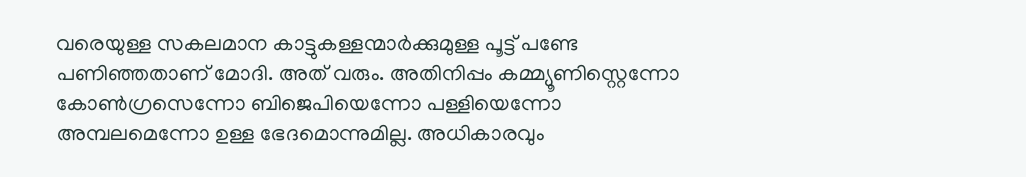വരെയുള്ള സകലമാന കാട്ടുകള്ളന്മാര്‍ക്കുമുള്ള പൂട്ട് പണ്ടേ പണിഞ്ഞതാണ് മോദി. അത് വരും. അതിനിപ്പം കമ്മ്യൂണിസ്റ്റെന്നോ കോണ്‍ഗ്രസെന്നോ ബിജെപിയെന്നോ പള്ളിയെന്നോ അമ്പലമെന്നോ ഉള്ള ഭേദമൊന്നുമില്ല. അധികാരവും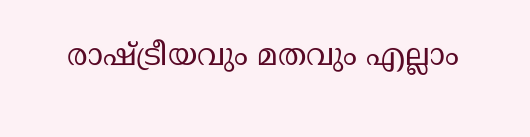രാഷ്‌ട്രീയവും മതവും എല്ലാം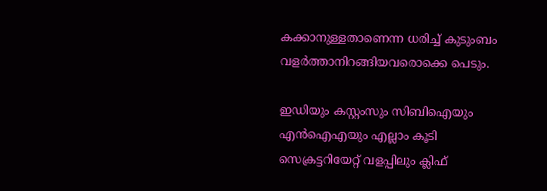കക്കാനുള്ളതാണെന്ന ധരിച്ച് കുടുംബം വളര്‍ത്താനിറങ്ങിയവരൊക്കെ പെടും.

ഇഡിയും കസ്റ്റംസും സിബിഐയും എന്‍ഐഎയും എല്ലാം കൂടി സെക്രട്ടറിയേറ്റ് വളപ്പിലും ക്ലിഫ്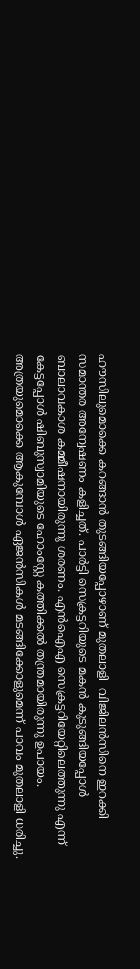ഹൗസിലുമൊക്കെ കറങ്ങാന്‍ തുടങ്ങിയപ്പോഴാണ് മുതലാളി  വിജിലന്‍സിനെ ഇറക്കി സമാന്തര അന്വേഷണം കളിച്ചത്. പാര്‍ട്ടി സെക്രട്ടറിയുടെ മകന്‍ കുടുങ്ങിയപ്പോള്‍ ബാലാവകാശ കമ്മീഷനായിരുന്നു ശരണം. എന്‍ഐഎ സെക്രട്ടറിയേറ്റിലെത്തുന്നു എന്ന് കേട്ടപ്പോള്‍ ഷിബുസ്വാമിയുടെ ഹോംസ്റ്റേ കത്തിക്കല്‍ തന്ത്രമായിരുന്നു ഉപായം. അത്രയുമൊക്കെ ആകുമ്പോള്‍ ഏജന്‍സികള്‍ മടങ്ങിക്കോളുമെന്ന് പാവം മുതലാളി ധരിച്ചു.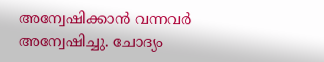അന്വേഷിക്കാന്‍ വന്നവര്‍ അന്വേഷിച്ചു. ചോദ്യം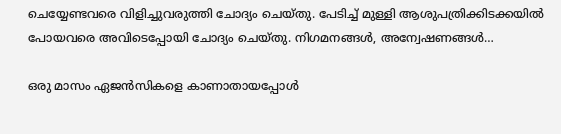ചെയ്യേണ്ടവരെ വിളിച്ചുവരുത്തി ചോദ്യം ചെയ്തു. പേടിച്ച് മുള്ളി ആശുപത്രിക്കിടക്കയില്‍ പോയവരെ അവിടെപ്പോയി ചോദ്യം ചെയ്തു. നിഗമനങ്ങള്‍, അന്വേഷണങ്ങള്‍…

ഒരു മാസം ഏജന്‍സികളെ കാണാതായപ്പോള്‍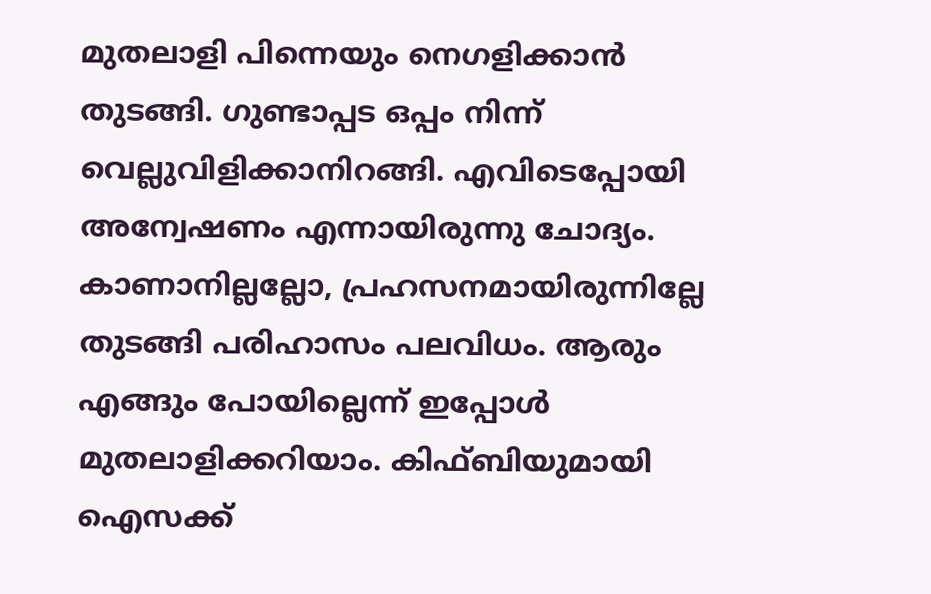മുതലാളി പിന്നെയും നെഗളിക്കാന്‍ തുടങ്ങി. ഗുണ്ടാപ്പട ഒപ്പം നിന്ന് വെല്ലുവിളിക്കാനിറങ്ങി. എവിടെപ്പോയി അന്വേഷണം എന്നായിരുന്നു ചോദ്യം. കാണാനില്ലല്ലോ, പ്രഹസനമായിരുന്നില്ലേ തുടങ്ങി പരിഹാസം പലവിധം. ആരും എങ്ങും പോയില്ലെന്ന് ഇപ്പോള്‍ മുതലാളിക്കറിയാം. കിഫ്ബിയുമായി ഐസക്ക്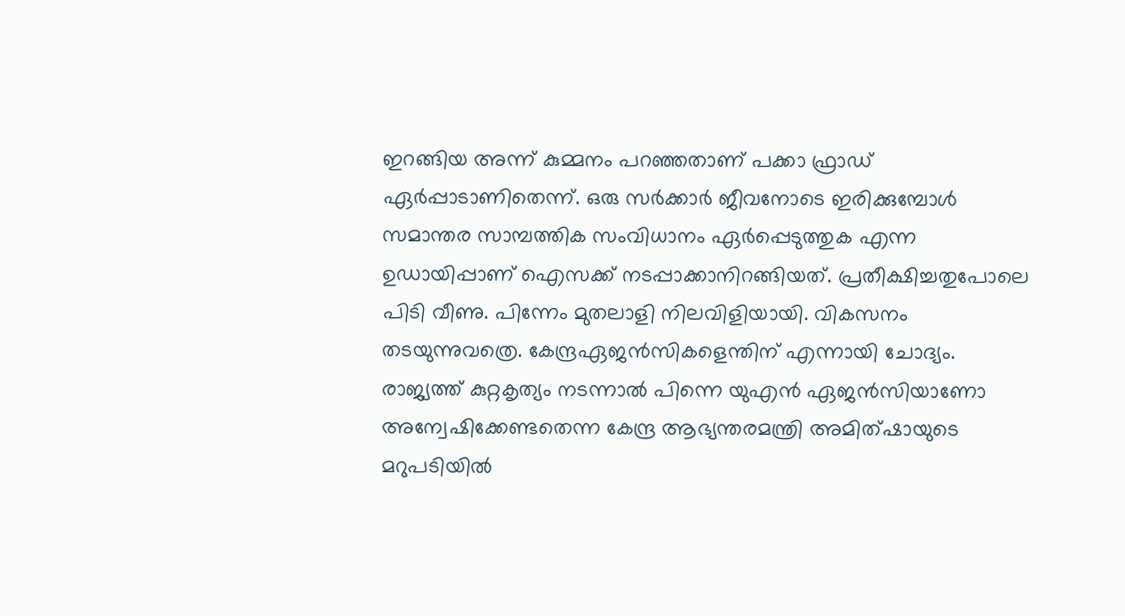ഇറങ്ങിയ അന്ന് കുമ്മനം പറഞ്ഞതാണ് പക്കാ ഫ്രാഡ് ഏര്‍പ്പാടാണിതെന്ന്. ഒരു സര്‍ക്കാര്‍ ജീവനോടെ ഇരിക്കുമ്പോള്‍ സമാന്തര സാമ്പത്തിക സംവിധാനം ഏര്‍പ്പെടുത്തുക എന്ന ഉഡായിപ്പാണ് ഐസക്ക് നടപ്പാക്കാനിറങ്ങിയത്. പ്രതീക്ഷിച്ചതുപോലെ പിടി വീണു. പിന്നേം മുതലാളി നിലവിളിയായി. വികസനം തടയുന്നുവത്രെ. കേന്ദ്രഏജന്‍സികളെന്തിന് എന്നായി ചോദ്യം. രാജ്യത്ത് കുറ്റകൃത്യം നടന്നാല്‍ പിന്നെ യുഎന്‍ ഏജന്‍സിയാണോ അന്വേഷിക്കേണ്ടതെന്ന കേന്ദ്ര ആഭ്യന്തരമന്ത്രി അമിത്ഷായുടെ മറുപടിയില്‍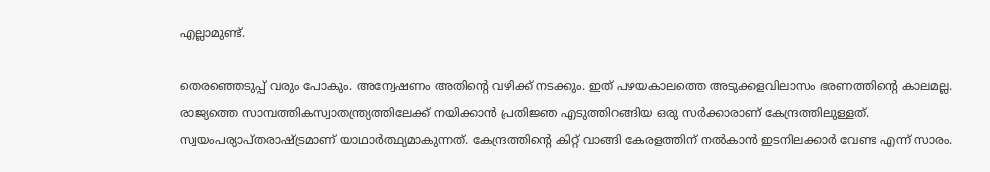എല്ലാമുണ്ട്.

തെരഞ്ഞെടുപ്പ് വരും പോകും. അന്വേഷണം അതിന്റെ വഴിക്ക് നടക്കും. ഇത് പഴയകാലത്തെ അടുക്കളവിലാസം ഭരണത്തിന്റെ കാലമല്ല. രാജ്യത്തെ സാമ്പത്തികസ്വാതന്ത്ര്യത്തിലേക്ക് നയിക്കാന്‍ പ്രതിജ്ഞ എടുത്തിറങ്ങിയ ഒരു സര്‍ക്കാരാണ് കേന്ദ്രത്തിലുള്ളത്. സ്വയംപര്യാപ്തരാഷ്‌ട്രമാണ് യാഥാര്‍ത്ഥ്യമാകുന്നത്. കേന്ദ്രത്തിന്റെ കിറ്റ് വാങ്ങി കേരളത്തിന് നല്‍കാന്‍ ഇടനിലക്കാര്‍ വേണ്ട എന്ന് സാരം.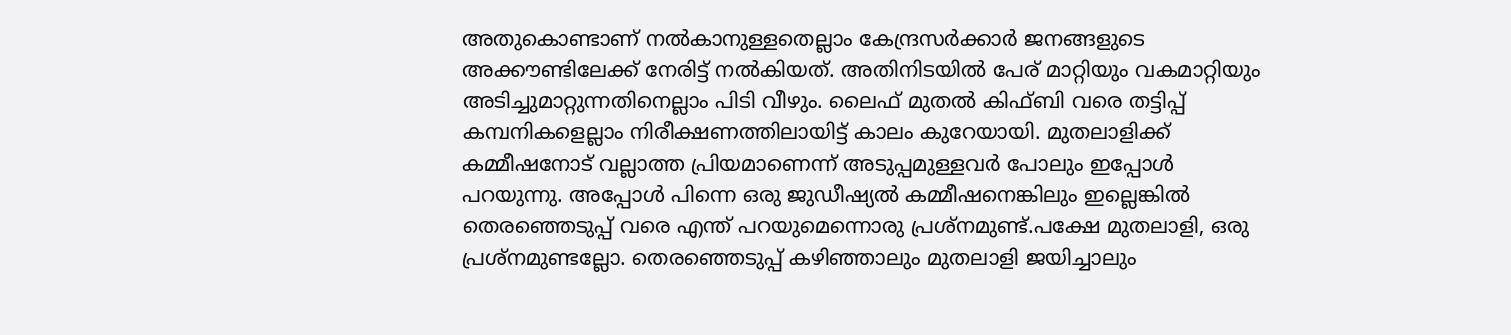അതുകൊണ്ടാണ് നല്‍കാനുള്ളതെല്ലാം കേന്ദ്രസര്‍ക്കാര്‍ ജനങ്ങളുടെ അക്കൗണ്ടിലേക്ക് നേരിട്ട് നല്‍കിയത്. അതിനിടയില്‍ പേര് മാറ്റിയും വകമാറ്റിയും അടിച്ചുമാറ്റുന്നതിനെല്ലാം പിടി വീഴും. ലൈഫ് മുതല്‍ കിഫ്ബി വരെ തട്ടിപ്പ് കമ്പനികളെല്ലാം നിരീക്ഷണത്തിലായിട്ട് കാലം കുറേയായി. മുതലാളിക്ക് കമ്മീഷനോട് വല്ലാത്ത പ്രിയമാണെന്ന് അടുപ്പമുള്ളവര്‍ പോലും ഇപ്പോള്‍ പറയുന്നു. അപ്പോള്‍ പിന്നെ ഒരു ജുഡീഷ്യല്‍ കമ്മീഷനെങ്കിലും ഇല്ലെങ്കില്‍ തെരഞ്ഞെടുപ്പ് വരെ എന്ത് പറയുമെന്നൊരു പ്രശ്‌നമുണ്ട്.പക്ഷേ മുതലാളി, ഒരു പ്രശ്‌നമുണ്ടല്ലോ. തെരഞ്ഞെടുപ്പ് കഴിഞ്ഞാലും മുതലാളി ജയിച്ചാലും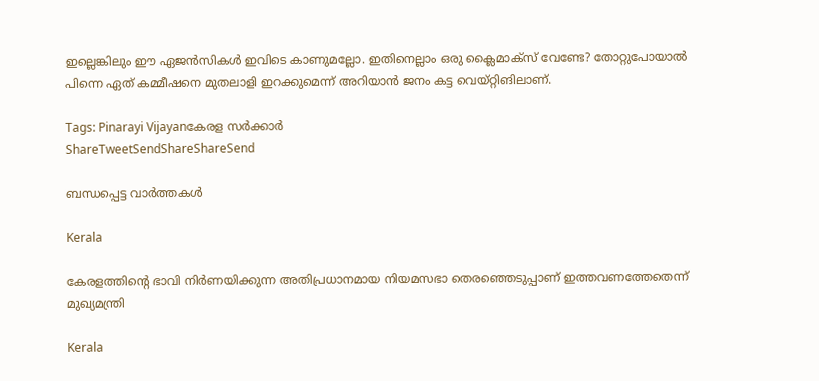ഇല്ലെങ്കിലും ഈ ഏജന്‍സികള്‍ ഇവിടെ കാണുമല്ലോ. ഇതിനെല്ലാം ഒരു ക്ലൈമാക്‌സ് വേണ്ടേ? തോറ്റുപോയാല്‍ പിന്നെ ഏത് കമ്മീഷനെ മുതലാളി ഇറക്കുമെന്ന് അറിയാന്‍ ജനം കട്ട വെയ്റ്റിങിലാണ്.

Tags: Pinarayi Vijayanകേരള സര്‍ക്കാര്‍
ShareTweetSendShareShareSend

ബന്ധപ്പെട്ട വാര്‍ത്തകള്‍

Kerala

കേരളത്തിന്റെ ഭാവി നിർണയിക്കുന്ന അതിപ്രധാനമായ നിയമസഭാ തെരഞ്ഞെടുപ്പാണ് ഇത്തവണത്തേതെന്ന് മുഖ്യമന്ത്രി

Kerala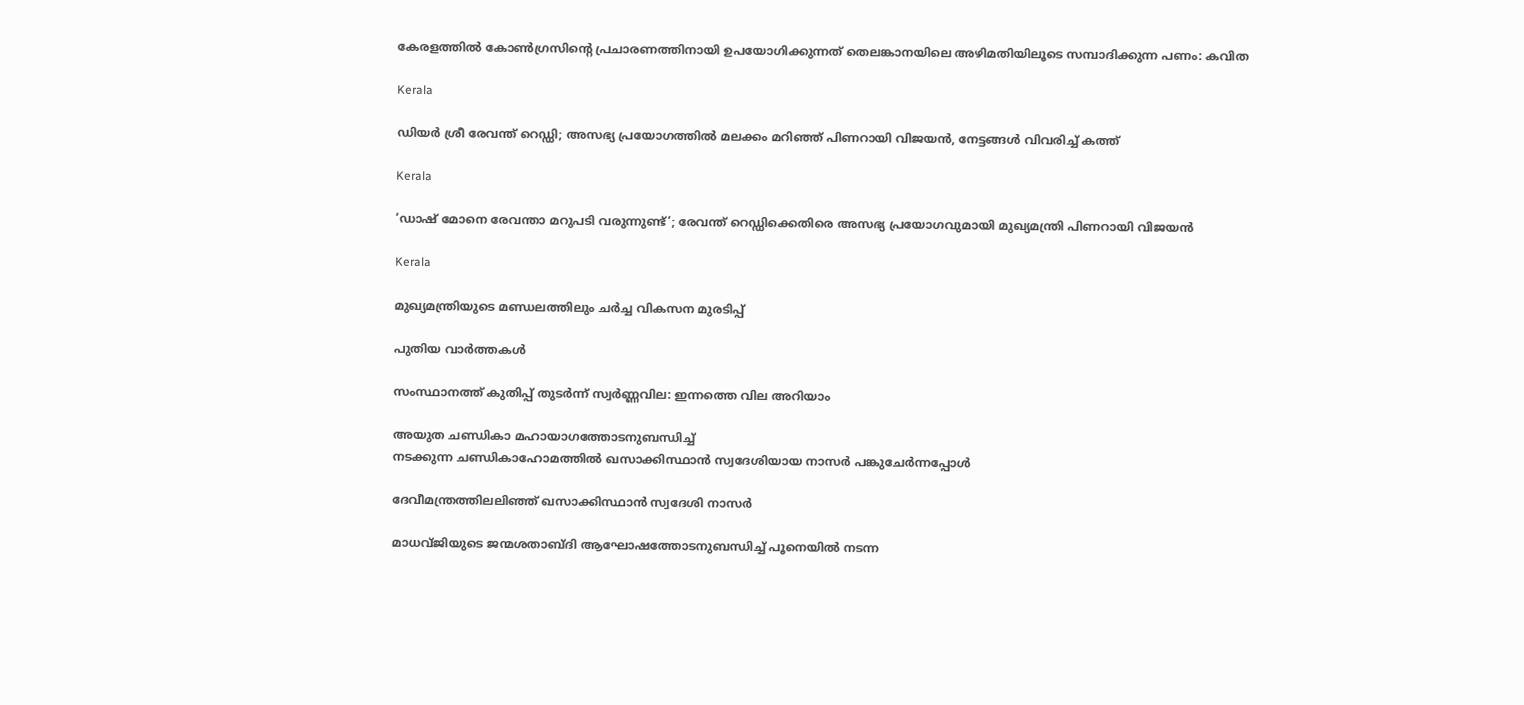കേരളത്തില്‍ കോണ്‍ഗ്രസിന്റെ പ്രചാരണത്തിനായി ഉപയോഗിക്കുന്നത് തെലങ്കാനയിലെ അഴിമതിയിലൂടെ സമ്പാദിക്കുന്ന പണം: കവിത

Kerala

ഡിയർ ശ്രീ രേവന്ത് റെഡ്ഡി; അസഭ്യ പ്രയോഗത്തിൽ മലക്കം മറിഞ്ഞ് പിണറായി വിജയൻ, നേട്ടങ്ങൾ വിവരിച്ച് കത്ത്

Kerala

‘ഡാഷ് മോനെ രേവന്താ മറുപടി വരുന്നുണ്ട്‘; രേവന്ത് റെഡ്ഡിക്കെതിരെ അസഭ്യ പ്രയോഗവുമായി മുഖ്യമന്ത്രി പിണറായി വിജയൻ

Kerala

മുഖ്യമന്ത്രിയുടെ മണ്ഡലത്തിലും ചര്‍ച്ച വികസന മുരടിപ്പ്

പുതിയ വാര്‍ത്തകള്‍

സംസ്ഥാനത്ത് കുതിപ്പ് തുടർന്ന് സ്വർണ്ണവില: ഇന്നത്തെ വില അറിയാം

അയുത ചണ്ഡികാ മഹായാഗത്തോടനുബന്ധിച്ച്
നടക്കുന്ന ചണ്ഡികാഹോമത്തില്‍ ഖസാക്കിസ്ഥാന്‍ സ്വദേശിയായ നാസര്‍ പങ്കുചേര്‍ന്നപ്പോള്‍

ദേവീമന്ത്രത്തിലലിഞ്ഞ് ഖസാക്കിസ്ഥാന്‍ സ്വദേശി നാസര്‍

മാധവ്ജിയുടെ ജന്മശതാബ്ദി ആഘോഷത്തോടനുബന്ധിച്ച് പൂനെയില്‍ നടന്ന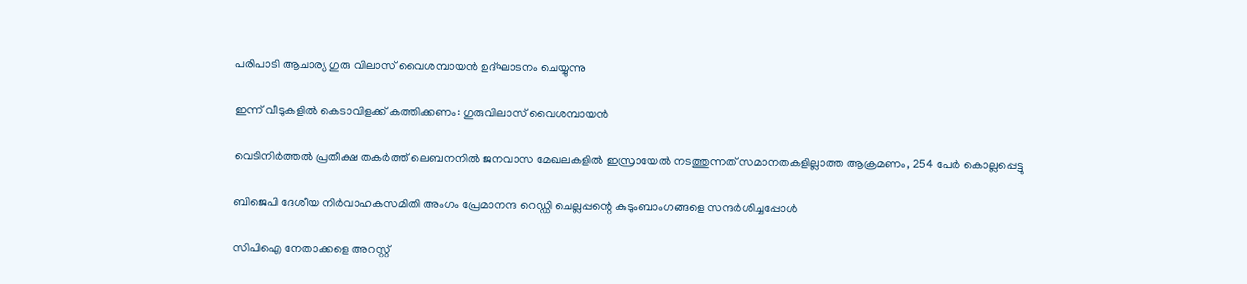പരിപാടി ആചാര്യ ഗുരു വിലാസ് വൈശമ്പായന്‍ ഉദ്ഘാടനം ചെയ്യുന്നു

ഇന്ന് വീടുകളില്‍ കെടാവിളക്ക് കത്തിക്കണം: ഗുരുവിലാസ് വൈശമ്പായന്‍

വെടിനിര്‍ത്തല്‍ പ്രതീക്ഷ തകര്‍ത്ത് ലെബനനില്‍ ജനവാസ മേഖലകളിൽ ഇസ്രായേൽ നടത്തുന്നത് സമാനതകളില്ലാത്ത ആക്രമണം, 254 പേർ കൊല്ലപ്പെട്ടു

ബിജെപി ദേശീയ നിര്‍വാഹകസമിതി അംഗം പ്രേമാനന്ദ റെഡ്ഡി ചെല്ലപ്പന്റെ കുടുംബാംഗങ്ങളെ സന്ദര്‍ശിച്ചപ്പോള്‍

സിപിഐ നേതാക്കളെ അറസ്റ്റ്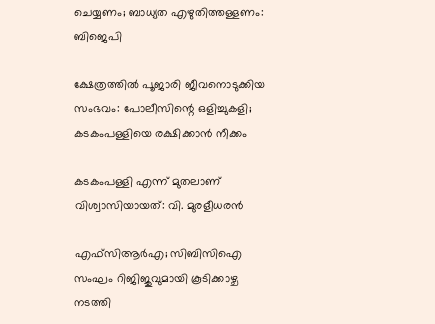ചെയ്യണം; ബാധ്യത എഴുതിത്തള്ളണം: ബിജെപി

ക്ഷേത്രത്തില്‍ പൂജാരി ജീവനൊടുക്കിയ സംഭവം: പോലീസിന്റെ ഒളിച്ചുകളി; കടകംപള്ളിയെ രക്ഷിക്കാന്‍ നീക്കം

കടകംപള്ളി എന്ന് മുതലാണ് വിശ്വാസിയായത്: വി. മുരളീധരന്‍

എഫ്സിആര്‍എ; സിബിസിഐ സംഘം റിജിജുവുമായി കൂടിക്കാഴ്ച നടത്തി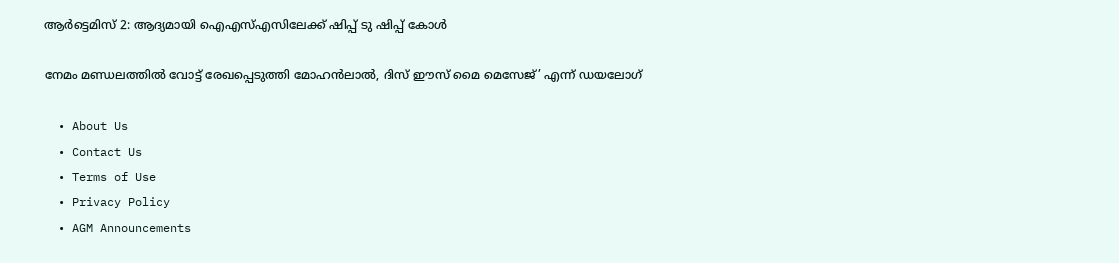ആര്‍ട്ടെമിസ് 2: ആദ്യമായി ഐഎസ്എസിലേക്ക് ഷിപ്പ് ടു ഷിപ്പ് കോള്‍

നേമം മണ്ഡലത്തിൽ വോട്ട് രേഖപ്പെടുത്തി മോഹൻലാൽ, ദിസ് ഈസ് മൈ മെസേജ്’ എന്ന് ഡയലോഗ്

  • About Us
  • Contact Us
  • Terms of Use
  • Privacy Policy
  • AGM Announcements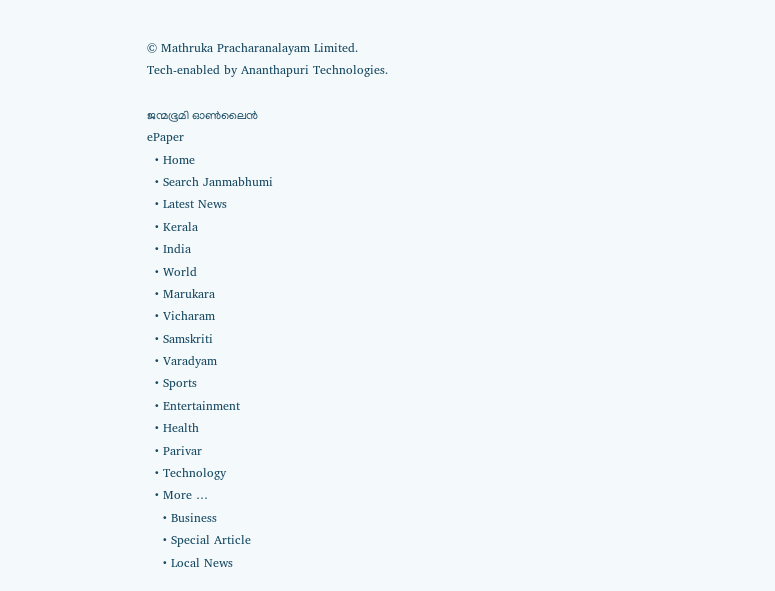© Mathruka Pracharanalayam Limited.
Tech-enabled by Ananthapuri Technologies.

ജന്മഭൂമി ഓണ്‍ലൈന്‍
ePaper
  • Home
  • Search Janmabhumi
  • Latest News
  • Kerala
  • India
  • World
  • Marukara
  • Vicharam
  • Samskriti
  • Varadyam
  • Sports
  • Entertainment
  • Health
  • Parivar
  • Technology
  • More …
    • Business
    • Special Article
    • Local News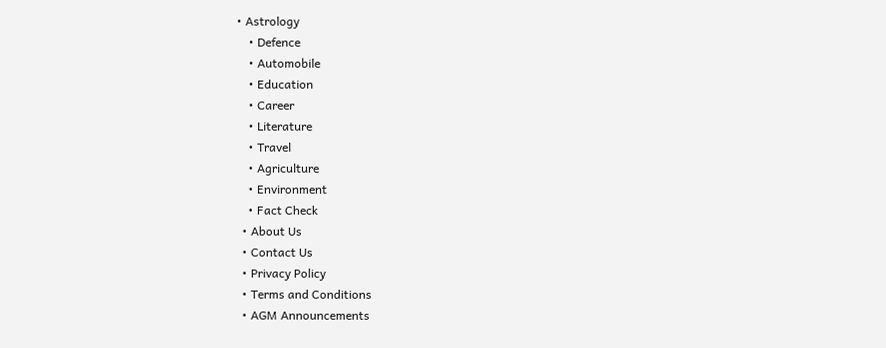• Astrology
    • Defence
    • Automobile
    • Education
    • Career
    • Literature
    • Travel
    • Agriculture
    • Environment
    • Fact Check
  • About Us
  • Contact Us
  • Privacy Policy
  • Terms and Conditions
  • AGM Announcements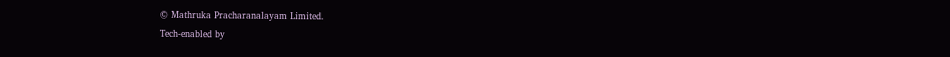© Mathruka Pracharanalayam Limited.
Tech-enabled by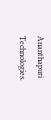Ananthapuri Technologies.